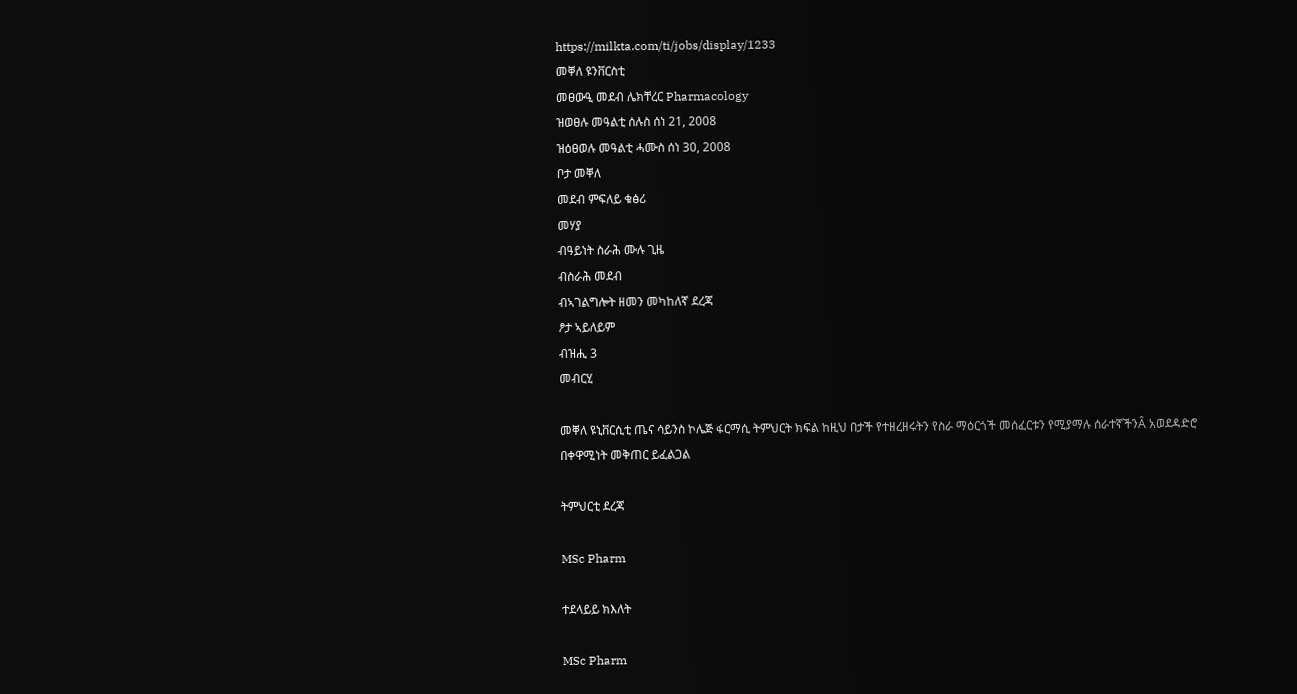https://milkta.com/ti/jobs/display/1233
መቐለ ዩንቨርስቲ
መፀውዒ መደብ ሌክቸረር Pharmacology
ዝወፀሉ መዓልቲ ሰሉስ ሰነ 21, 2008
ዝዕፀወሉ መዓልቲ ሓሙስ ሰነ 30, 2008
ቦታ መቐለ
መደብ ምፍለይ ቁፅሪ
መሃያ
ብዓይነት ስራሕ ሙሉ ጊዜ
ብስራሕ መደብ
ብኣገልግሎት ዘመን መካከለኛ ደረጃ
ፆታ ኣይለይም
ብዝሒ 3
መብርሂ

መቐለ ዩኒቨርሲቲ ጤና ሳይንስ ኮሌጅ ፋርማሲ ትምህርት ክፍል ከዚህ በታች የተዘረዘሩትን የስራ ማዕርጎች መሰፈርቱን የሚያማሉ ሰራተኛችንÂ አወደዳድሮ በቀዋሚነት መቅጠር ይፈልጋል

ትምህርቲ ደረጃ

MSc Pharm

ተደላይይ ክእለት

MSc Pharm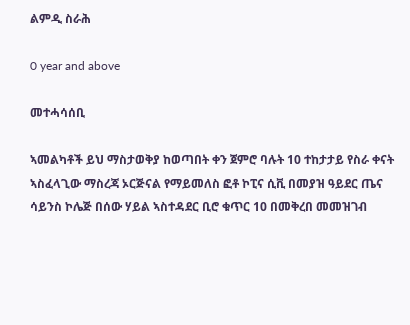ልምዲ ስራሕ

0 year and above

መተሓሳሰቢ

ኣመልካቶች ይህ ማስታወቅያ ከወጣበት ቀን ጀምሮ ባሉት 10 ተከታታይ የስራ ቀናት ኣስፈላጊው ማስረጃ ኦርጅናል የማይመለስ ፎቶ ኮፒና ሲቪ በመያዝ ዓይደር ጤና ሳይንስ ኮሌጅ በሰው ሃይል ኣስተዳደር ቢሮ ቁጥር 10 በመቅረበ መመዝገብ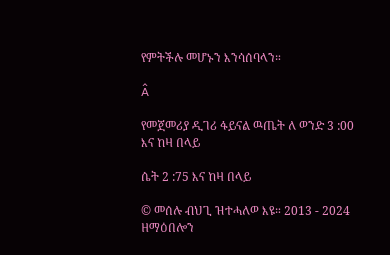የምትችሉ መሆኑን እንሳሰባላን።

Â

የመጀመሪያ ዲገሪ ፋይናል ዉጤት ለ ወንድ 3 :00 እና ከዛ በላይ

ሴት 2 :75 እና ከዛ በላይ

© መሰሉ ብህጊ ዝተሓለወ እዩ። 2013 - 2024 ዘማዕበሎን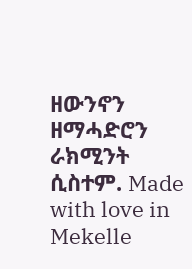ዘውንኖን ዘማሓድሮን ራክሚንት ሲስተም. Made with love in Mekelle